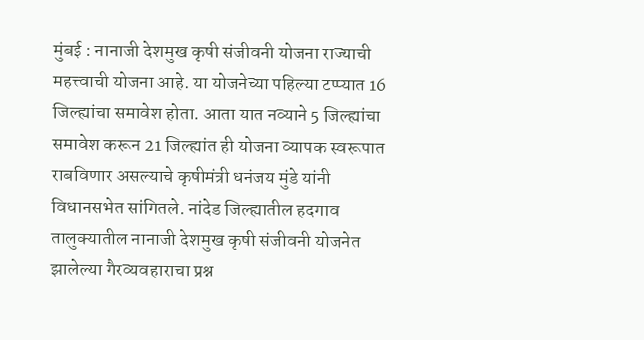मुंबई : नानाजी देशमुख कृषी संजीवनी योजना राज्याची महत्त्वाची योजना आहे. या योजनेच्या पहिल्या टप्प्यात 16 जिल्ह्यांचा समावेश होता. आता यात नव्याने 5 जिल्ह्यांचा समावेश करून 21 जिल्ह्यांत ही योजना व्यापक स्वरूपात राबविणार असल्याचे कृषीमंत्री धनंजय मुंडे यांनी विधानसभेत सांगितले. नांदेड जिल्ह्यातील हदगाव तालुक्यातील नानाजी देशमुख कृषी संजीवनी योजनेत झालेल्या गैरव्यवहाराचा प्रश्न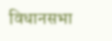विधानसभा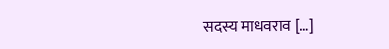सदस्य माधवराव […]